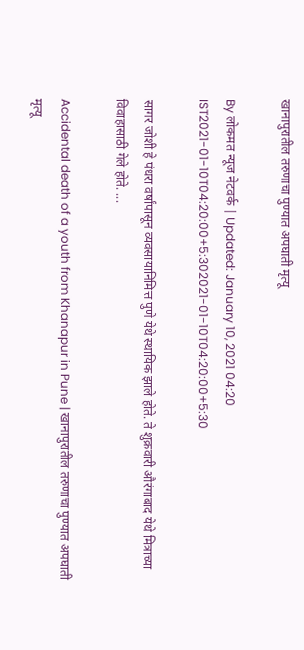खानापुरातील तरुणाचा पुण्यात अपघाती मृत्यू

By लोकमत न्यूज नेटवर्क | Updated: January 10, 2021 04:20 IST2021-01-10T04:20:00+5:302021-01-10T04:20:00+5:30

सागर जोशी हे पंधरा वर्षांपासून व्यवसायानिमित्त पुणे येथे स्थायिक झाले होते. ते शुक्रवारी औरंगाबाद येथे मित्राच्या विवाहासाठी गेले होते. ...

Accidental death of a youth from Khanapur in Pune | खानापुरातील तरुणाचा पुण्यात अपघाती मृत्यू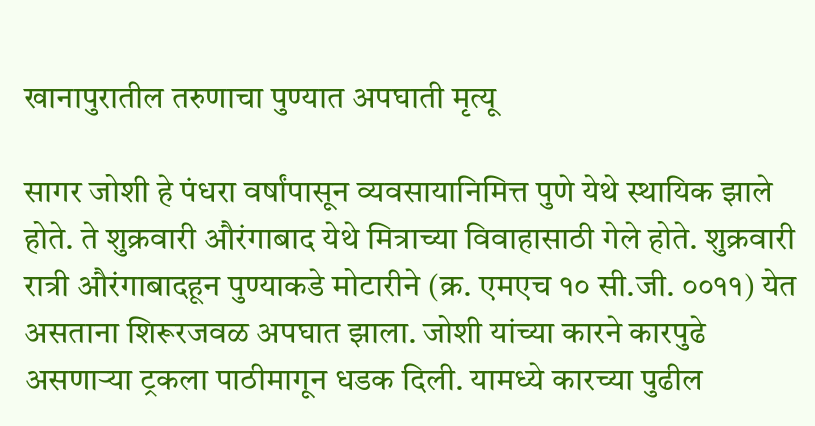खानापुरातील तरुणाचा पुण्यात अपघाती मृत्यू

सागर जोशी हे पंधरा वर्षांपासून व्यवसायानिमित्त पुणे येथे स्थायिक झाले होते. ते शुक्रवारी औरंगाबाद येथे मित्राच्या विवाहासाठी गेले होते. शुक्रवारी रात्री औरंगाबादहून पुण्याकडे मोटारीने (क्र. एमएच १० सी.जी. ००११) येत असताना शिरूरजवळ अपघात झाला. जोशी यांच्या कारने कारपुढे असणाऱ्या ट्रकला पाठीमागून धडक दिली. यामध्ये कारच्या पुढील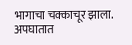भागाचा चक्काचूर झाला. अपघातात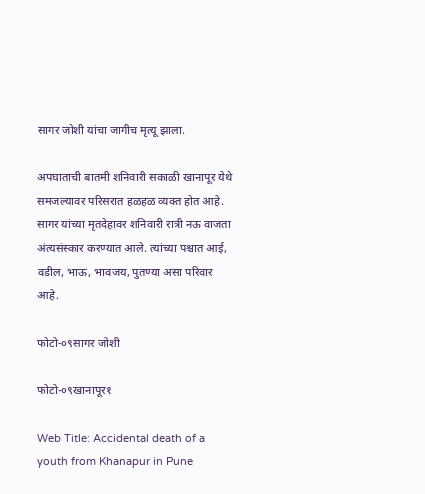सागर जोशी यांचा जागीच मृत्यू झाला.

अपघाताची बातमी शनिवारी सकाळी खानापूर येथे समजल्यावर परिसरात हळहळ व्यक्त होत आहे. सागर यांच्या मृतदेहावर शनिवारी रात्री नऊ वाजता अंत्यसंस्कार करण्यात आले. त्यांच्या पश्चात आई, वडील, भाऊ, भावजय, पुतण्या असा परिवार आहे.

फोटो-०९सागर जोशी

फोटो-०९खानापूर१

Web Title: Accidental death of a youth from Khanapur in Pune